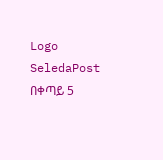Logo
SeledaPost
በቀጣይ 5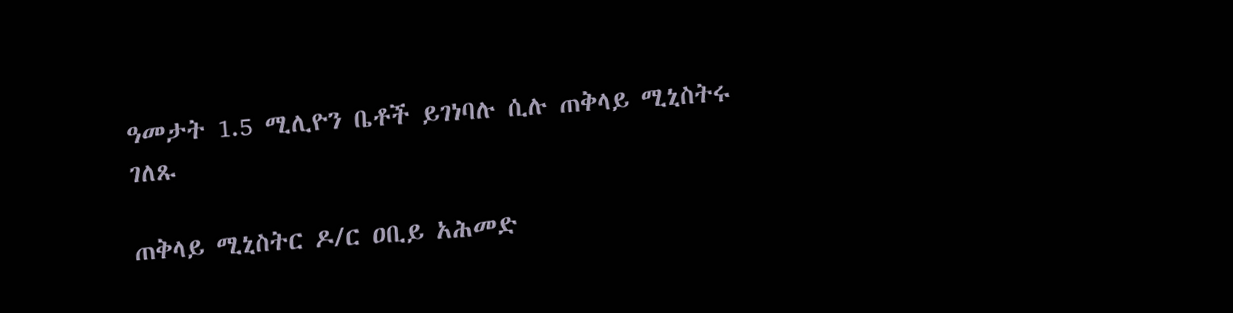ዓመታት 1.5 ሚሊዮን ቤቶች ይገነባሉ ሲሉ ጠቅላይ ሚኒስትሩ ገለጹ

ጠቅላይ ሚኒስትር ዶ/ር ዐቢይ አሕመድ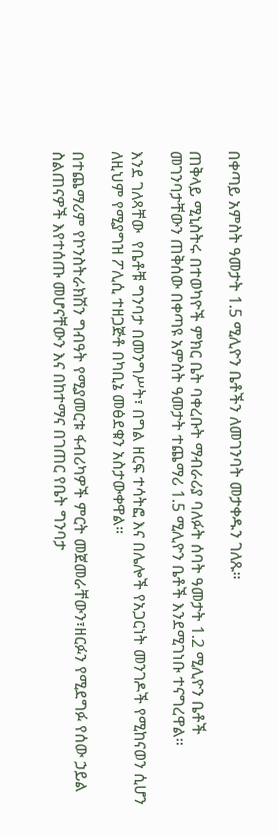በቀጣይ አምስት ዓመታት 1.5 ሚሊዮን ቤቶችን ለመገንባት መታቀዱን ገለጹ።

ጠቅላይ ሚኒስትሩ በተወካዮች ምክር ቤት ባቀረቡት ማብራሪያ ባለፉት ሰባት ዓመታት 1.2 ሚሊዮን ቤቶች መገንባታቸውን ጠቅሰው በቀጣዩ አምስት ዓመታት ተጨማሪ 1.5 ሚሊዮን ቤቶች እንደሚገነቡ ተናግረዋል።

እንደ ገለጻቸው  የቤቶቹ ግንባታ በመንግሥት፣ በግል ዘርፍ ተሳትፎ እና በሌሎች የአጋርነት መንገዶች የሚከናወን ሲሆን ለዚህም የሚያግዝ ፖሊሲ ተዘጋጅቶ በካቢኔ መፅደቁን አስታውቀዋል።

በተጨማሪም የኮንስትራክሽን ግብዓት የሚያመርቱ ፋብሪካዎች ምርት መጀመራቸውን፣ዘርፉን የሚደግፉ የሰው ኃይል ስልጠናዎች እየተሰጡ መሆናቸውን እና በከተማና በገጠር የቤት ግንባታ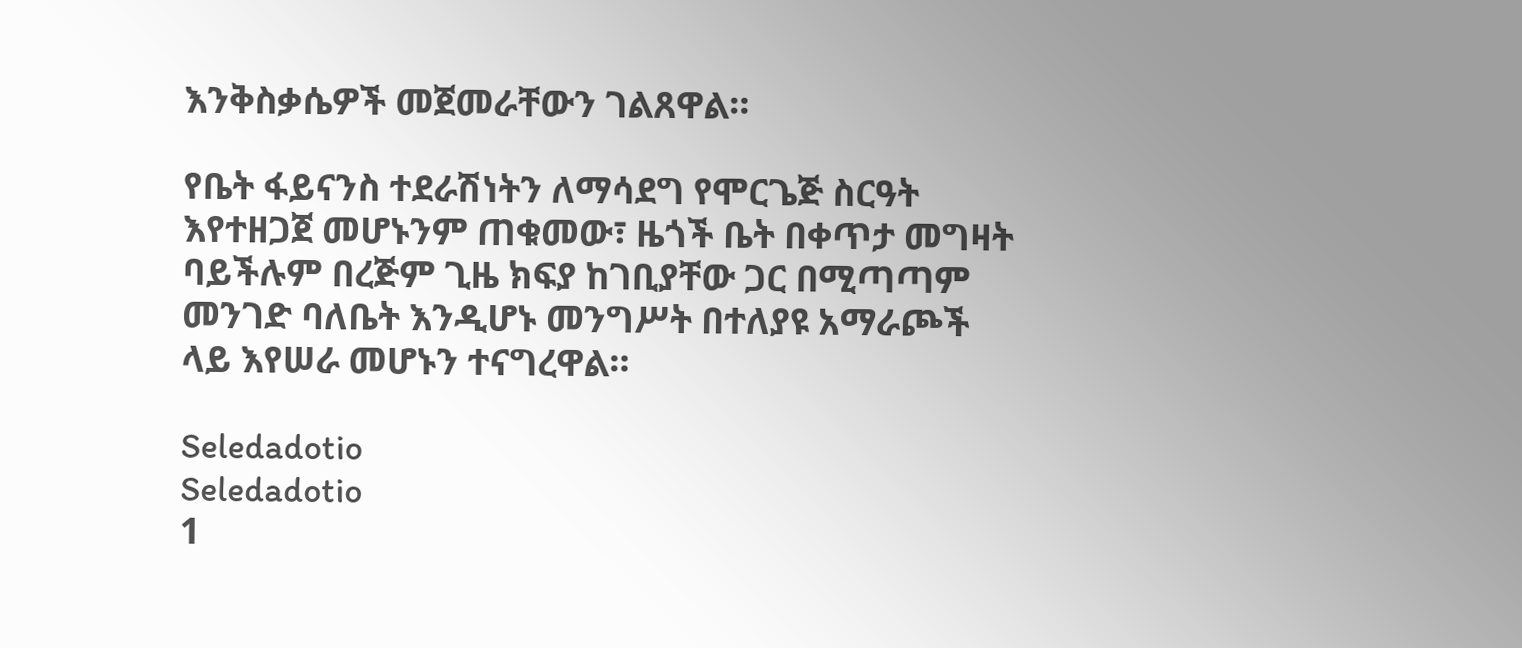እንቅስቃሴዎች መጀመራቸውን ገልጸዋል።

የቤት ፋይናንስ ተደራሽነትን ለማሳደግ የሞርጌጅ ስርዓት እየተዘጋጀ መሆኑንም ጠቁመው፣ ዜጎች ቤት በቀጥታ መግዛት ባይችሉም በረጅም ጊዜ ክፍያ ከገቢያቸው ጋር በሚጣጣም መንገድ ባለቤት እንዲሆኑ መንግሥት በተለያዩ አማራጮች ላይ እየሠራ መሆኑን ተናግረዋል።

Seledadotio
Seledadotio
1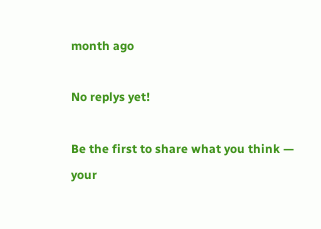month ago

No replys yet!

Be the first to share what you think — your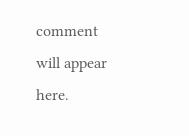comment will appear here.